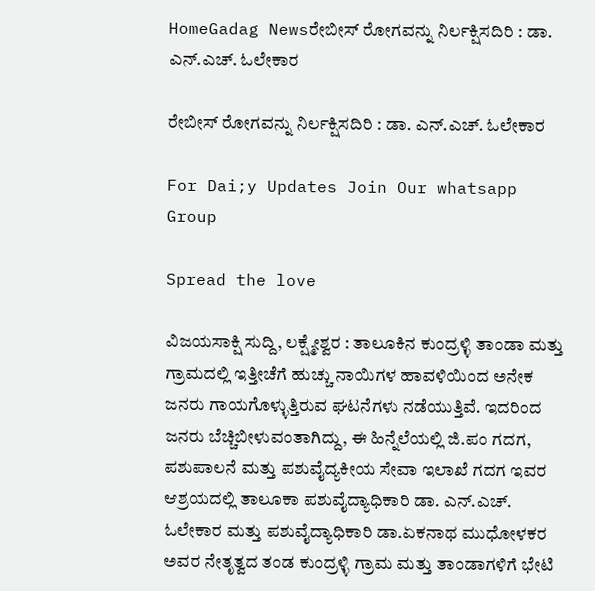HomeGadag Newsರೇಬೀಸ್ ರೋಗವನ್ನು ನಿರ್ಲಕ್ಷಿಸದಿರಿ : ಡಾ. ಎನ್.ಎಚ್. ಓಲೇಕಾರ

ರೇಬೀಸ್ ರೋಗವನ್ನು ನಿರ್ಲಕ್ಷಿಸದಿರಿ : ಡಾ. ಎನ್.ಎಚ್. ಓಲೇಕಾರ

For Dai;y Updates Join Our whatsapp Group

Spread the love

ವಿಜಯಸಾಕ್ಷಿ ಸುದ್ದಿ, ಲಕ್ಷ್ಮೇಶ್ವರ : ತಾಲೂಕಿನ ಕುಂದ್ರಳ್ಳಿ ತಾಂಡಾ ಮತ್ತು ಗ್ರಾಮದಲ್ಲಿ ಇತ್ತೀಚೆಗೆ ಹುಚ್ಚು ನಾಯಿಗಳ ಹಾವಳಿಯಿಂದ ಅನೇಕ ಜನರು ಗಾಯಗೊಳ್ಳುತ್ತಿರುವ ಘಟನೆಗಳು ನಡೆಯುತ್ತಿವೆ. ಇದರಿಂದ ಜನರು ಬೆಚ್ಚಿಬೀಳುವಂತಾಗಿದ್ದು, ಈ ಹಿನ್ನೆಲೆಯಲ್ಲಿ ಜಿ.ಪಂ ಗದಗ, ಪಶುಪಾಲನೆ ಮತ್ತು ಪಶುವೈದ್ಯಕೀಯ ಸೇವಾ ಇಲಾಖೆ ಗದಗ ಇವರ ಆಶ್ರಯದಲ್ಲಿ ತಾಲೂಕಾ ಪಶುವೈದ್ಯಾಧಿಕಾರಿ ಡಾ. ಎನ್.ಎಚ್. ಓಲೇಕಾರ ಮತ್ತು ಪಶುವೈದ್ಯಾಧಿಕಾರಿ ಡಾ.ಏಕನಾಥ ಮುಧೋಳಕರ ಅವರ ನೇತೃತ್ವದ ತಂಡ ಕುಂದ್ರಳ್ಳಿ ಗ್ರಾಮ ಮತ್ತು ತಾಂಡಾಗಳಿಗೆ ಭೇಟಿ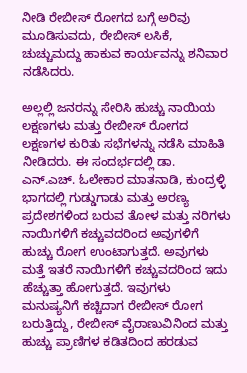ನೀಡಿ ರೇಬೀಸ್ ರೋಗದ ಬಗ್ಗೆ ಅರಿವು ಮೂಡಿಸುವದು, ರೇಬೀಸ್ ಲಸಿಕೆ, ಚುಚ್ಚುಮದ್ದು ಹಾಕುವ ಕಾರ್ಯವನ್ನು ಶನಿವಾರ ನಡೆಸಿದರು.

ಅಲ್ಲಲ್ಲಿ ಜನರನ್ನು ಸೇರಿಸಿ ಹುಚ್ಚು ನಾಯಿಯ ಲಕ್ಷಣಗಳು ಮತ್ತು ರೇಬೀಸ್ ರೋಗದ ಲಕ್ಷಣಗಳ ಕುರಿತು ಸಭೆಗಳನ್ನು ನಡೆಸಿ ಮಾಹಿತಿ ನೀಡಿದರು. ಈ ಸಂದರ್ಭದಲ್ಲಿ ಡಾ. ಎನ್.ಎಚ್. ಓಲೇಕಾರ ಮಾತನಾಡಿ, ಕುಂದ್ರಳ್ಳಿ ಭಾಗದಲ್ಲಿ ಗುಡ್ಡುಗಾಡು ಮತ್ತು ಅರಣ್ಯ ಪ್ರದೇಶಗಳಿಂದ ಬರುವ ತೋಳ ಮತ್ತು ನರಿಗಳು ನಾಯಿಗಳಿಗೆ ಕಚ್ಚುವದರಿಂದ ಅವುಗಳಿಗೆ ಹುಚ್ಚು ರೋಗ ಉಂಟಾಗುತ್ತದೆ. ಅವುಗಳು ಮತ್ತೆ ಇತರೆ ನಾಯಿಗಳಿಗೆ ಕಚ್ಚುವದರಿಂದ ಇದು ಹೆಚ್ಚುತ್ತಾ ಹೋಗುತ್ತದೆ. ಇವುಗಳು ಮನುಷ್ಯನಿಗೆ ಕಚ್ಚಿದಾಗ ರೇಬೀಸ್ ರೋಗ ಬರುತ್ತಿದ್ದು, ರೇಬೀಸ್ ವೈರಾಣುವಿನಿಂದ ಮತ್ತು ಹುಚ್ಚು ಪ್ರಾಣಿಗಳ ಕಡಿತದಿಂದ ಹರಡುವ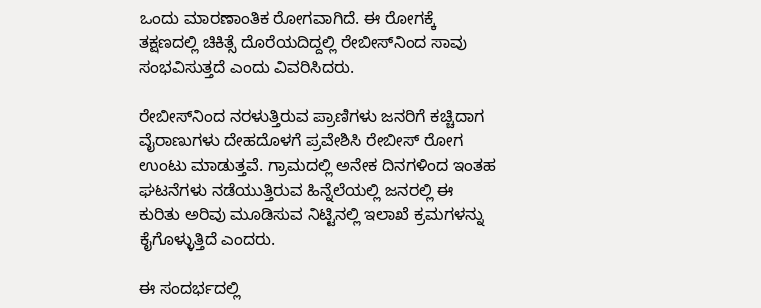ಒಂದು ಮಾರಣಾಂತಿಕ ರೋಗವಾಗಿದೆ. ಈ ರೋಗಕ್ಕೆ ತಕ್ಷಣದಲ್ಲಿ ಚಿಕಿತ್ಸೆ ದೊರೆಯದಿದ್ದಲ್ಲಿ ರೇಬೀಸ್‌ನಿಂದ ಸಾವು ಸಂಭವಿಸುತ್ತದೆ ಎಂದು ವಿವರಿಸಿದರು.

ರೇಬೀಸ್‌ನಿಂದ ನರಳುತ್ತಿರುವ ಪ್ರಾಣಿಗಳು ಜನರಿಗೆ ಕಚ್ಚಿದಾಗ ವೈರಾಣುಗಳು ದೇಹದೊಳಗೆ ಪ್ರವೇಶಿಸಿ ರೇಬೀಸ್ ರೋಗ ಉಂಟು ಮಾಡುತ್ತವೆ. ಗ್ರಾಮದಲ್ಲಿ ಅನೇಕ ದಿನಗಳಿಂದ ಇಂತಹ ಘಟನೆಗಳು ನಡೆಯುತ್ತಿರುವ ಹಿನ್ನೆಲೆಯಲ್ಲಿ ಜನರಲ್ಲಿ ಈ ಕುರಿತು ಅರಿವು ಮೂಡಿಸುವ ನಿಟ್ಟಿನಲ್ಲಿ ಇಲಾಖೆ ಕ್ರಮಗಳನ್ನು ಕೈಗೊಳ್ಳುತ್ತಿದೆ ಎಂದರು.

ಈ ಸಂದರ್ಭದಲ್ಲಿ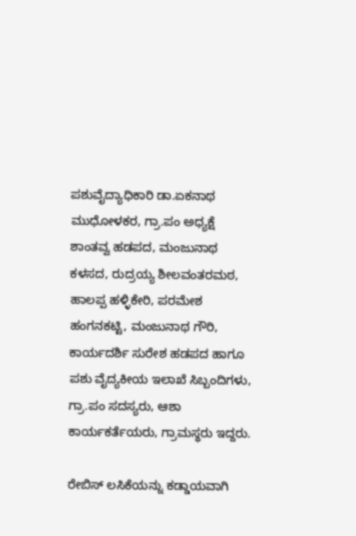ಪಶುವೈದ್ಯಾಧಿಕಾರಿ ಡಾ.ಏಕನಾಥ ಮುಧೋಳಕರ, ಗ್ರಾ.ಪಂ ಅಧ್ಯಕ್ಷೆ ಶಾಂತವ್ವ ಹಡಪದ, ಮಂಜುನಾಥ ಕಳಸದ, ರುದ್ರಯ್ಯ ಶೀಲವಂತರಮಠ, ಹಾಲಪ್ಪ ಹಳ್ಳಿಕೇರಿ, ಪರಮೇಶ ಹಂಗನಕಟ್ಟಿ, ಮಂಜುನಾಥ ಗೌರಿ, ಕಾರ್ಯದರ್ಶಿ ಸುರೇಶ ಹಡಪದ ಹಾಗೂ ಪಶು ವೈದ್ಯಕೀಯ ಇಲಾಖೆ ಸಿಬ್ಬಂದಿಗಳು, ಗ್ರಾ.ಪಂ ಸದಸ್ಯರು, ಆಶಾ ಕಾರ್ಯಕರ್ತೆಯರು, ಗ್ರಾಮಸ್ಥರು ಇದ್ದರು.

ರೇಬಿಸ್ ಲಸಿಕೆಯನ್ನು ಕಡ್ಡಾಯವಾಗಿ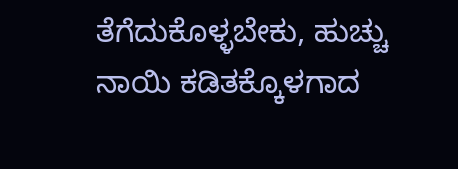ತೆಗೆದುಕೊಳ್ಳಬೇಕು, ಹುಚ್ಚು ನಾಯಿ ಕಡಿತಕ್ಕೊಳಗಾದ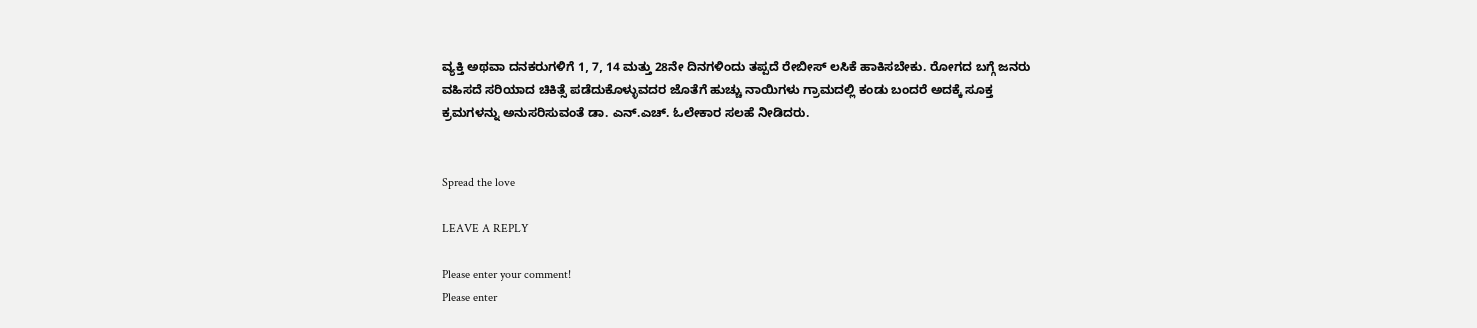ವ್ಯಕ್ತಿ ಅಥವಾ ದನಕರುಗಳಿಗೆ 1, 7, 14 ಮತ್ತು 28ನೇ ದಿನಗಳಿಂದು ತಪ್ಪದೆ ರೇಬೀಸ್ ಲಸಿಕೆ ಹಾಕಿಸಬೇಕು. ರೋಗದ ಬಗ್ಗೆ ಜನರು ವಹಿಸದೆ ಸರಿಯಾದ ಚಿಕಿತ್ಸೆ ಪಡೆದುಕೊಳ್ಳುವದರ ಜೊತೆಗೆ ಹುಚ್ಚು ನಾಯಿಗಳು ಗ್ರಾಮದಲ್ಲಿ ಕಂಡು ಬಂದರೆ ಅದಕ್ಕೆ ಸೂಕ್ತ ಕ್ರಮಗಳನ್ನು ಅನುಸರಿಸುವಂತೆ ಡಾ. ಎನ್.ಎಚ್. ಓಲೇಕಾರ ಸಲಹೆ ನೀಡಿದರು.


Spread the love

LEAVE A REPLY

Please enter your comment!
Please enter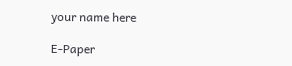your name here

E-Paper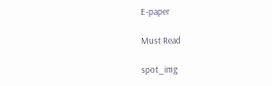E-paper

Must Read

spot_img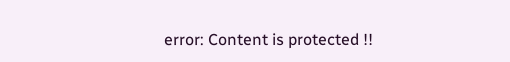error: Content is protected !!